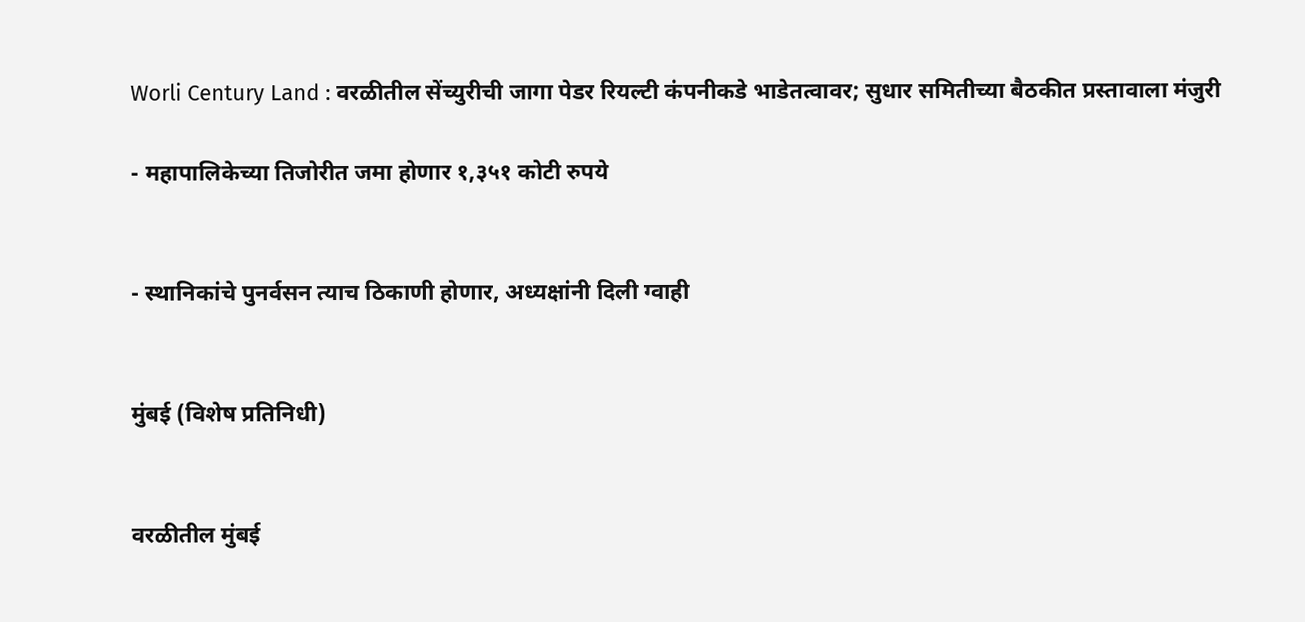Worli Century Land : वरळीतील सेंच्युरीची जागा पेडर रियल्टी कंपनीकडे भाडेतत्वावर; सुधार समितीच्या बैठकीत प्रस्तावाला मंजुरी

- महापालिकेच्या तिजोरीत जमा होणार १,३५१ कोटी रुपये


- स्थानिकांचे पुनर्वसन त्याच ठिकाणी होणार, अध्यक्षांनी दिली ग्वाही


मुंबई (विशेष प्रतिनिधी)


वरळीतील मुंबई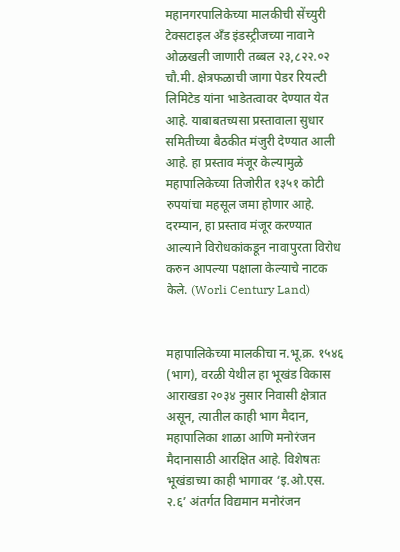महानगरपालिकेच्या मालकीची सेंच्युरी टेक्सटाइल अँड इंडस्ट्रीजच्या नावाने ओळखली जाणारी तब्बल २३,८२२.०२ चौ.मी. क्षेत्रफळाची जागा पेडर रियल्टी लिमिटेड यांना भाडेतत्वावर देण्यात येत आहे. याबाबतच्यसा प्रस्तावाला सुधार समितीच्या बैठकीत मंजुरी देण्यात आली आहे. हा प्रस्ताव मंजूर केल्यामुळे महापालिकेच्या तिजोरीत १३५१ कोटी रुपयांचा महसूल जमा होणार आहे. दरम्यान, हा प्रस्ताव मंजूर करण्यात आल्याने विरोधकांकडून नावापुरता विरोध करुन आपल्या पक्षाला केल्याचे नाटक केले. (Worli Century Land)


महापालिकेच्या मालकीचा न.भू.क्र. १५४६ (भाग), वरळी येथील हा भूखंड विकास आराखडा २०३४ नुसार निवासी क्षेत्रात असून, त्यातील काही भाग मैदान, महापालिका शाळा आणि मनोरंजन मैदानासाठी आरक्षित आहे. विशेषतः भूखंडाच्या काही भागावर ‘इ.ओ.एस. २.६’ अंतर्गत विद्यमान मनोरंजन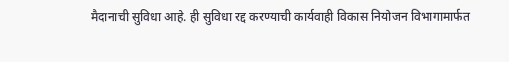मैदानाची सुविधा आहे. ही सुविधा रद्द करण्याची कार्यवाही विकास नियोजन विभागामार्फत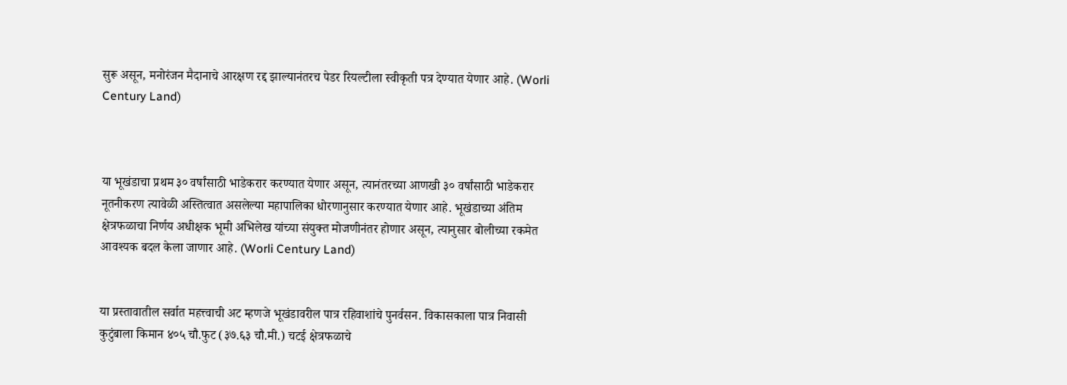सुरू असून, मनोरंजन मैदानाचे आरक्षण रद्द झाल्यानंतरच पेडर रियल्टीला स्वीकृती पत्र देण्यात येणार आहे. (Worli Century Land)



या भूखंडाचा प्रथम ३० वर्षांसाठी भाडेकरार करण्यात येणार असून, त्यानंतरच्या आणखी ३० वर्षांसाठी भाडेकरार नूतनीकरण त्यावेळी अस्तित्वात असलेल्या महापालिका धोरणानुसार करण्यात येणार आहे. भूखंडाच्या अंतिम क्षेत्रफळाचा निर्णय अधीक्षक भूमी अभिलेख यांच्या संयुक्त मोजणीनंतर होणार असून, त्यानुसार बोलीच्या रकमेत आवश्यक बदल केला जाणार आहे. (Worli Century Land)


या प्रस्तावातील सर्वात महत्त्वाची अट म्हणजे भूखंडावरील पात्र रहिवाशांचे पुनर्वसन. विकासकाला पात्र निवासी कुटुंबाला किमान ४०५ चौ.फुट (३७.६३ चौ.मी.) चटई क्षेत्रफळाचे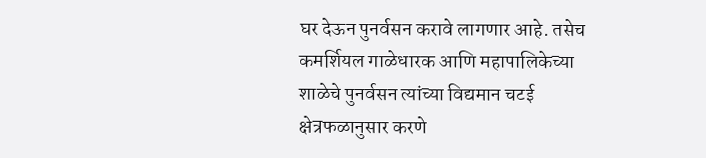घर देऊन पुनर्वसन करावे लागणार आहे. तसेच कमर्शियल गाळेधारक आणि महापालिकेच्या शाळेचे पुनर्वसन त्यांच्या विद्यमान चटई क्षेत्रफळानुसार करणे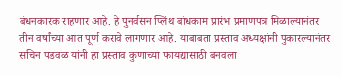बंधनकारक राहणार आहे. हे पुनर्वसन प्लिंथ बांधकाम प्रारंभ प्रमाणपत्र मिळाल्यानंतर तीन वर्षांच्या आत पूर्ण करावे लागणार आहे. याबाबता प्रस्ताव अध्यक्षांनी पुकारल्यानंतर सचिन पडवळ यांनी हा प्रस्ताव कुणाच्या फायद्यासाठी बनवला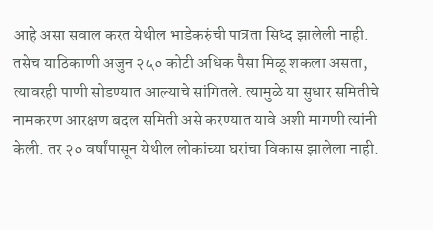आहे असा सवाल करत येथील भाडेकरुंची पात्रता सिध्द झालेली नाही. तसेच याठिकाणी अजुन २५० कोटी अधिक पैसा मिळू शकला असता, त्यावरही पाणी सोडण्यात आल्याचे सांगितले. त्यामुळे या सुधार समितीचे नामकरण आरक्षण बदल समिती असे करण्यात यावे अशी मागणी त्यांनी केली. तर २० वर्षांपासून येथील लोकांच्या घरांचा विकास झालेला नाही.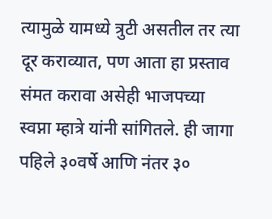त्यामुळे यामध्ये त्रुटी असतील तर त्या दूर कराव्यात, पण आता हा प्रस्ताव संमत करावा असेही भाजपच्या स्वप्ना म्हात्रे यांनी सांगितले. ही जागा पहिले ३०वर्षे आणि नंतर ३०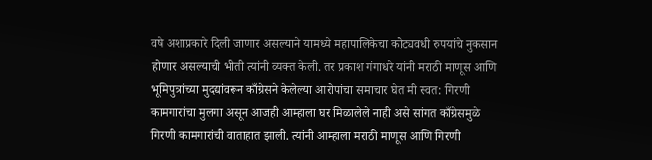वषे अशाप्रकारे दिली जाणार असल्याने यामध्ये महापालिकेचा कोट्यवधी रुपयांचे नुकसान होणार असल्याची भीती त्यांनी व्यक्त केली. तर प्रकाश गंगाधरे यांनी मराठी माणूस आणि भूमिपुत्रांच्या मुदद्यांवरून काँग्रेसने केलेल्या आरोपांचा समाचार घेत मी स्वत: गिरणी कामगारांचा मुलगा असून आजही आम्हाला घर मिळालेले नाही असे सांगत काँग्रेसमुळे गिरणी कामगारांची वाताहात झाली. त्यांनी आम्हाला मराठी माणूस आणि गिरणी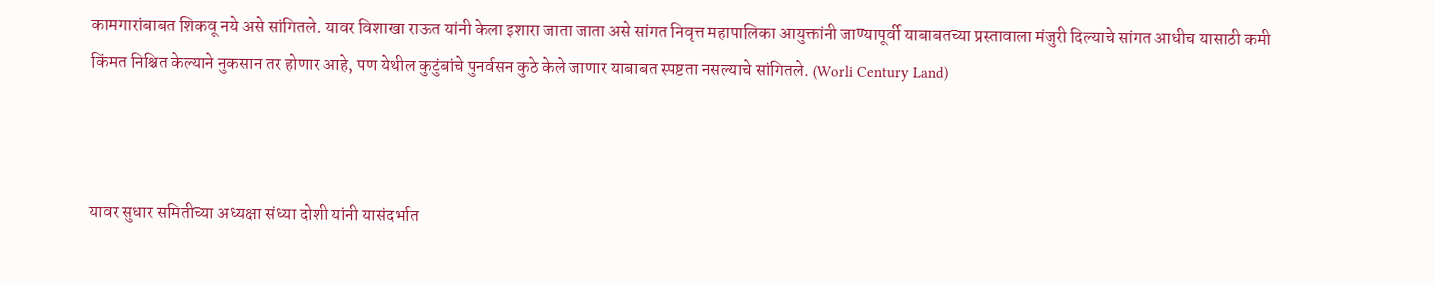कामगारांबाबत शिकवू नये असे सांगितले. यावर विशाखा राऊत यांनी केला इशारा जाता जाता असे सांगत निवृत्त महापालिका आयुक्तांनी जाण्यापूर्वी याबाबतच्या प्रस्तावाला मंजुरी दिल्याचे सांगत आधीच यासाठी कमी किंमत निश्चित केल्याने नुकसान तर होणार आहे, पण येथील कुटुंबांचे पुनर्वसन कुठे केले जाणार याबाबत स्पष्टता नसल्याचे सांगितले. (Worli Century Land)



यावर सुधार समितीच्या अध्यक्षा संध्या दोशी यांनी यासंदर्भात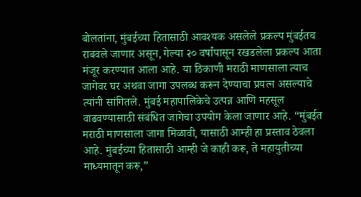बोलतांना, मुंबईच्या हितासाठी आवश्यक असलेले प्रकल्प मुंबईतच राबवले जाणार असून, गेल्या २० वर्षांपासून रखडलेला प्रकल्प आता मंजूर करण्यात आला आहे. या ठिकाणी मराठी माणसाला त्याच जागेवर घर अथवा जागा उपलब्ध करून देण्याचा प्रयत्न असल्याचे त्यांनी सांगितले. मुंबई महापालिकेचे उत्पन्न आणि महसूल वाढवण्यासाठी संबंधित जागेचा उपयोग केला जाणार आहे. “मुंबईत मराठी माणसाला जागा मिळावी, यासाठी आम्ही हा प्रस्ताव ठेवला आहे. मुंबईच्या हितासाठी आम्ही जे काही करू, ते महायुतीच्या माध्यमातून करू,”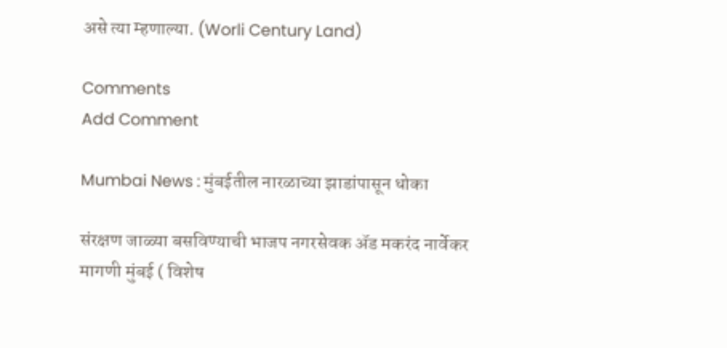असे त्या म्हणाल्या. (Worli Century Land)

Comments
Add Comment

Mumbai News : मुंबईतील नारळाच्या झाडांपासून धोका

संरक्षण जाळ्या बसविण्याची भाजप नगरसेवक अ‍ॅड मकरंद नार्वेकर मागणी मुंबई ( विशेष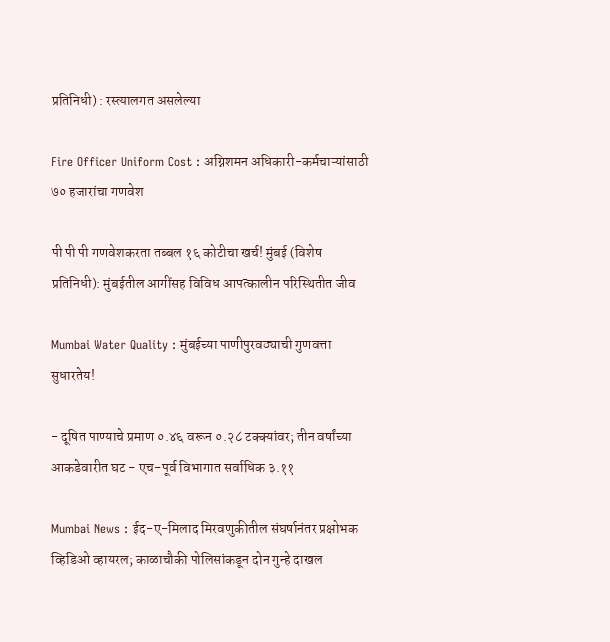प्रतिनिधी) : रस्त्यालगत असलेल्या

Fire Officer Uniform Cost : अग्निशमन अधिकारी-कर्मचाऱ्यांसाठी ७० हजारांचा गणवेश

पी पी पी गणवेशकरता तब्बल १६ कोटीचा खर्च! मुंबई (विशेष प्रतिनिधी): मुंबईतील आगींसह विविध आपत्कालीन परिस्थितीत जीव

Mumbai Water Quality : मुंबईच्या पाणीपुरवठ्याची गुणवत्ता सुधारतेय!

- दूषित पाण्याचे प्रमाण ०.४६ वरून ०.२८ टक्क्यांवर; तीन वर्षांच्या आकडेवारीत घट - एच-पूर्व विभागात सर्वाधिक ३.११

Mumbai News : ईद-ए-मिलाद मिरवणुकीतील संघर्षानंतर प्रक्षोभक व्हिडिओ व्हायरल; काळाचौकी पोलिसांकडून दोन गुन्हे दाखल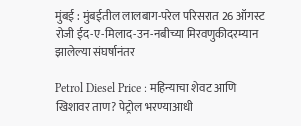मुंबई : मुंबईतील लालबाग-परेल परिसरात 26 ऑगस्ट रोजी ईद-ए-मिलाद-उन-नबीच्या मिरवणुकीदरम्यान झालेल्या संघर्षानंतर

Petrol Diesel Price : महिन्याचा शेवट आणि खिशावर ताण? पेट्रोल भरण्याआधी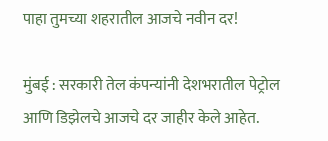पाहा तुमच्या शहरातील आजचे नवीन दर!

मुंबई : सरकारी तेल कंपन्यांनी देशभरातील पेट्रोल आणि डिझेलचे आजचे दर जाहीर केले आहेत.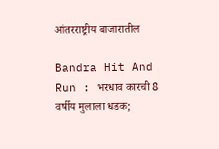आंतरराष्ट्रीय बाजारातील

Bandra Hit And Run : भरधाव कारची 8 वर्षीय मुलाला धडक;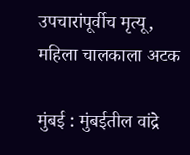उपचारांपूर्वीच मृत्यू, महिला चालकाला अटक

मुंबई : मुंबईतील वांद्रे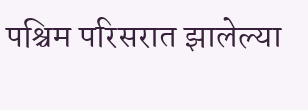पश्चिम परिसरात झालेल्या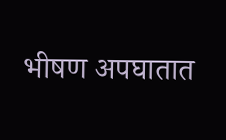भीषण अपघातात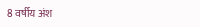8 वर्षीय अंश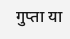गुप्ता या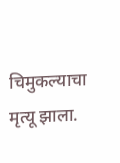चिमुकल्याचा मृत्यू झाला.